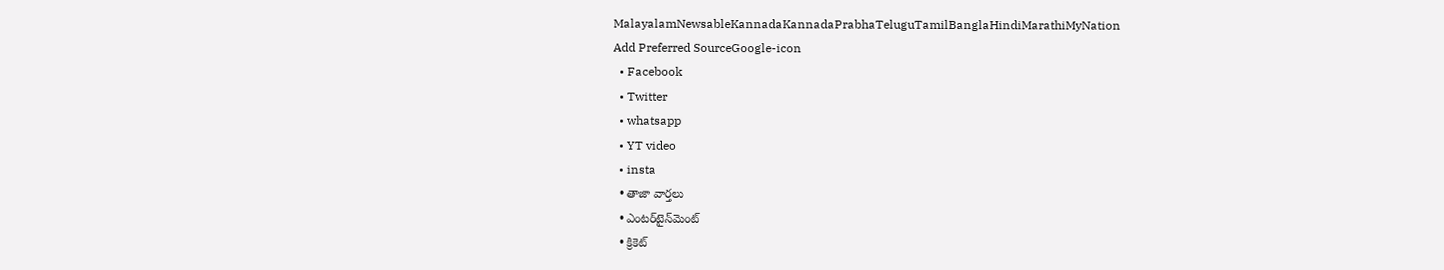MalayalamNewsableKannadaKannadaPrabhaTeluguTamilBanglaHindiMarathiMyNation
Add Preferred SourceGoogle-icon
  • Facebook
  • Twitter
  • whatsapp
  • YT video
  • insta
  • తాజా వార్తలు
  • ఎంటర్‌టైన్‌మెంట్
  • క్రికెట్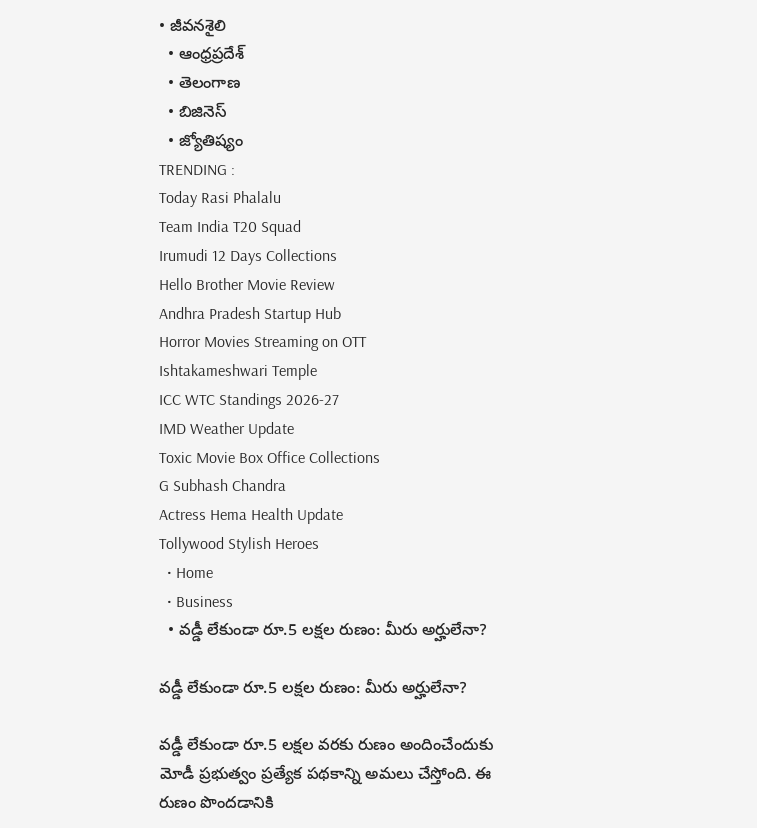• జీవనశైలి
  • ఆంధ్రప్రదేశ్
  • తెలంగాణ
  • బిజినెస్
  • జ్యోతిష్యం
TRENDING :
Today Rasi Phalalu
Team India T20 Squad
Irumudi 12 Days Collections
Hello Brother Movie Review
Andhra Pradesh Startup Hub
Horror Movies Streaming on OTT
Ishtakameshwari Temple
ICC WTC Standings 2026-27
IMD Weather Update
Toxic Movie Box Office Collections
G Subhash Chandra
Actress Hema Health Update
Tollywood Stylish Heroes
  • Home
  • Business
  • వడ్డీ లేకుండా రూ.5 లక్షల రుణం: మీరు అర్హులేనా?

వడ్డీ లేకుండా రూ.5 లక్షల రుణం: మీరు అర్హులేనా?

వడ్డీ లేకుండా రూ.5 లక్షల వరకు రుణం అందించేందుకు మోడీ ప్రభుత్వం ప్రత్యేక పథకాన్ని అమలు చేస్తోంది. ఈ రుణం పొందడానికి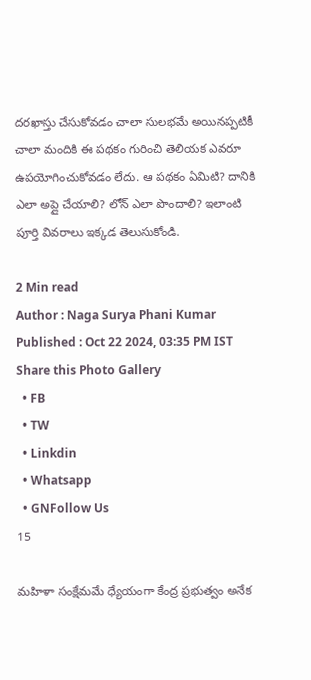దరఖాస్తు చేసుకోవడం చాలా సులభమే అయినప్పటికీ చాలా మందికి ఈ పథకం గురించి తెలియక ఎవరూ ఉపయోగించుకోవడం లేదు. ఆ పథకం ఏమిటి? దానికి ఎలా అప్లై చేయాలి? లోన్ ఎలా పొందాలి? ఇలాంటి పూర్తి వివరాలు ఇక్కడ తెలుసుకోండి.

2 Min read
Author : Naga Surya Phani Kumar
Published : Oct 22 2024, 03:35 PM IST
Share this Photo Gallery
  • FB
  • TW
  • Linkdin
  • Whatsapp
  • GNFollow Us
15

మహిళా సంక్షేమమే ధ్యేయంగా కేంద్ర ప్రభుత్వం అనేక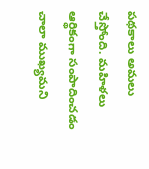పథకాలు అమలు చేస్తోంది. మహిళలు ఆర్థికంగా సంపాదించడం చాలా ముఖ్యమని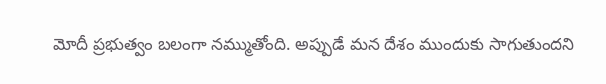మోదీ ప్రభుత్వం బలంగా నమ్ముతోంది. అప్పుడే మన దేశం ముందుకు సాగుతుందని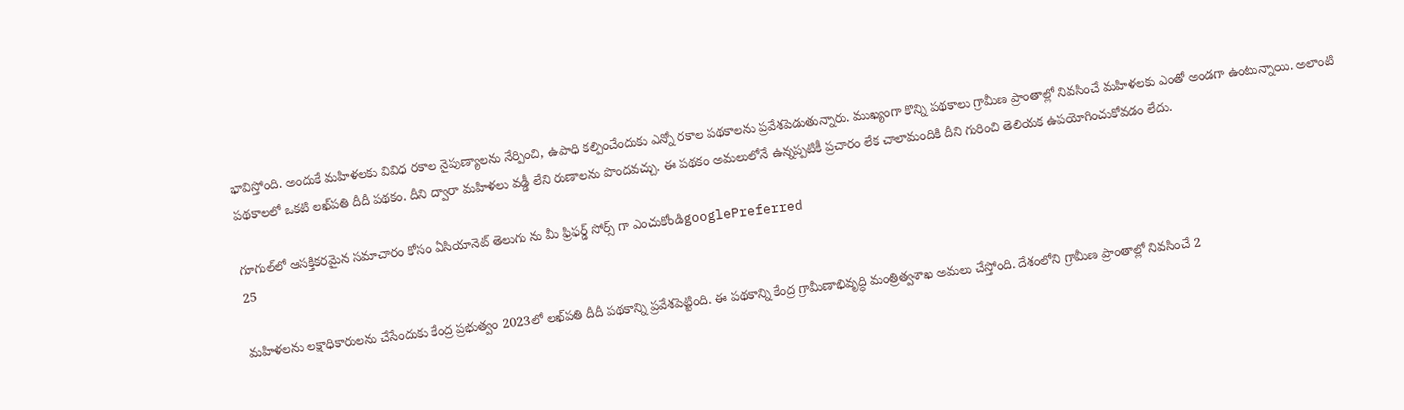భావిస్తోంది. అందుకే మహిళలకు వివిధ రకాల నైపుణ్యాలను నేర్పించి, ఉపాధి కల్పించేందుకు ఎన్నో రకాల పథకాలను ప్రవేశపెడుతున్నారు. ముఖ్యంగా కొన్ని పథకాలు గ్రామీణ ప్రాంతాల్లో నివసించే మహిళలకు ఎంతో అండగా ఉంటున్నాయి. అలాంటి పథకాలలో ఒకటి లఖ్‌పతి దీదీ పథకం. దీని ద్వారా మహిళలు వడ్డీ లేని రుణాలను పొందవచ్చు. ఈ పథకం అమలులోనే ఉన్నప్పటికీ ప్రచారం లేక చాలామందికి దీని గురించి తెలియక ఉపయోగించుకోవడం లేదు.

గూగుల్‌లో ఆసక్తికరమైన సమాచారం కోసం ఏసియానెట్ తెలుగు ను మీ ఫ్రిఫర్డ్ సోర్స్ గా ఎంచుకోండిgooglePreferred
25

మహిళలను లక్షాధికారులను చేసేందుకు కేంద్ర ప్రభుత్వం 2023లో లఖ్‌పతి దీదీ పథకాన్ని ప్రవేశపెట్టింది. ఈ పథకాన్ని కేంద్ర గ్రామీణాభివృద్ధి మంత్రిత్వశాఖ అమలు చేస్తోంది. దేశంలోని గ్రామీణ ప్రాంతాల్లో నివసించే 2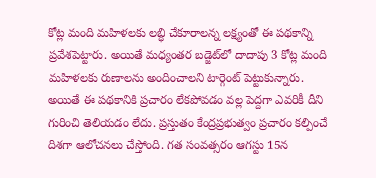కోట్ల మంది మహిళలకు లబ్ధి చేకూరాలన్న లక్ష్యంతో ఈ పథకాన్ని ప్రవేశపెట్టారు. అయితే మధ్యంతర బడ్జెట్‌లో దాదాపు 3 కోట్ల మంది మహిళలకు రుణాలను అందించాలని టార్గెంట్ పెట్టుకున్నారు. అయితే ఈ పథకానికి ప్రచారం లేకపోవడం వల్ల పెద్దగా ఎవరికీ దీని గురించి తెలియడం లేదు. ప్రస్తుతం కేంద్రప్రభుత్వం ప్రచారం కల్పించే దిశగా ఆలోచనలు చేస్తోంది. గత సంవత్సరం ఆగస్టు 15న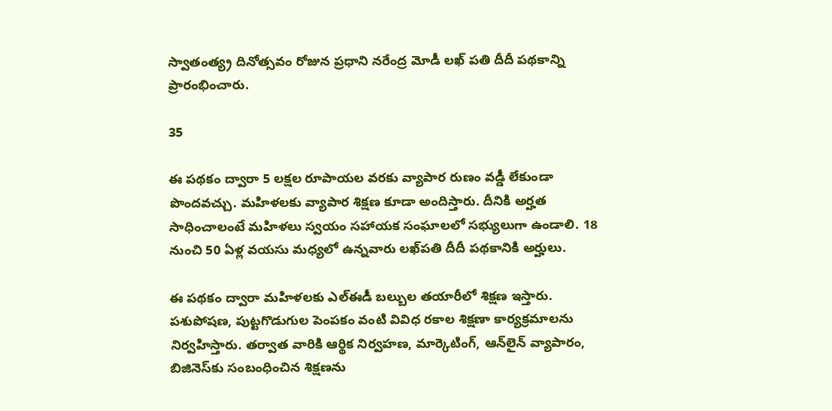స్వాతంత్య్ర దినోత్సవం రోజున ప్రధాని నరేంద్ర మోడీ లఖ్ పతి దీదీ పథకాన్ని ప్రారంభించారు.

35

ఈ పథకం ద్వారా 5 లక్షల రూపాయల వరకు వ్యాపార రుణం వడ్డీ లేకుండా పొందవచ్చు. మహిళలకు వ్యాపార శిక్షణ కూడా అందిస్తారు. దీనికి అర్హత సాధించాలంటే మహిళలు స్వయం సహాయక సంఘాలలో సభ్యులుగా ఉండాలి. 18 నుంచి 50 ఏళ్ల వయసు మధ్యలో ఉన్నవారు లఖ్‌పతి దీదీ పథకానికి అర్హులు.

ఈ పథకం ద్వారా మహిళలకు ఎల్‌ఈడీ బల్బుల తయారీలో శిక్షణ ఇస్తారు. పశుపోషణ, పుట్టగొడుగుల పెంపకం వంటి వివిధ రకాల శిక్షణా కార్యక్రమాలను నిర్వహిస్తారు. తర్వాత వారికి ఆర్థిక నిర్వహణ, మార్కెటింగ్‌, ఆన్‌లైన్ వ్యాపారం, బిజినెస్‌కు సంబంధించిన శిక్షణను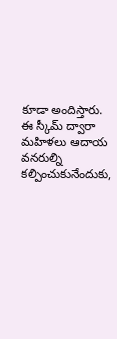కూడా అందిస్తారు. ఈ స్కీమ్‌ ద్వారా మహిళలు ఆదాయ వనరుల్ని కల్పించుకునేందుకు,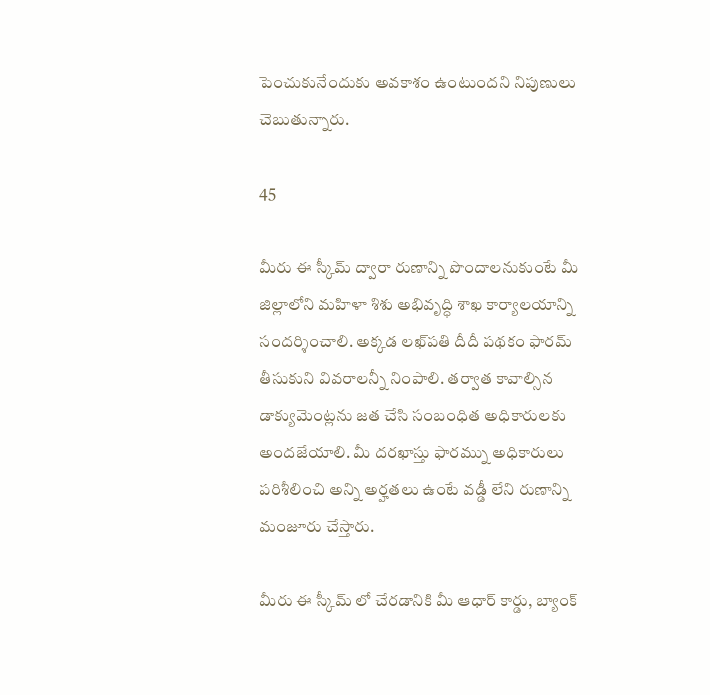పెంచుకునేందుకు అవకాశం ఉంటుందని నిపుణులు చెబుతున్నారు.

45

మీరు ఈ స్కీమ్‌ ద్వారా రుణాన్ని పొందాలనుకుంటే మీ జిల్లాలోని మహిళా శిశు అభివృద్ధి శాఖ కార్యాలయాన్ని సందర్శించాలి. అక్కడ లఖ్‌పతి దీదీ పథకం ఫారమ్ తీసుకుని వివరాలన్నీ నింపాలి. తర్వాత కావాల్సిన డాక్యుమెంట్లను జత చేసి సంబంధిత అధికారులకు అందజేయాలి. మీ దరఖాస్తు ఫారమ్ను అధికారులు పరిశీలించి అన్ని అర్హతలు ఉంటే వడ్డీ లేని రుణాన్ని మంజూరు చేస్తారు.

మీరు ఈ స్కీమ్ లో చేరడానికి మీ ఆధార్ కార్డు, బ్యాంక్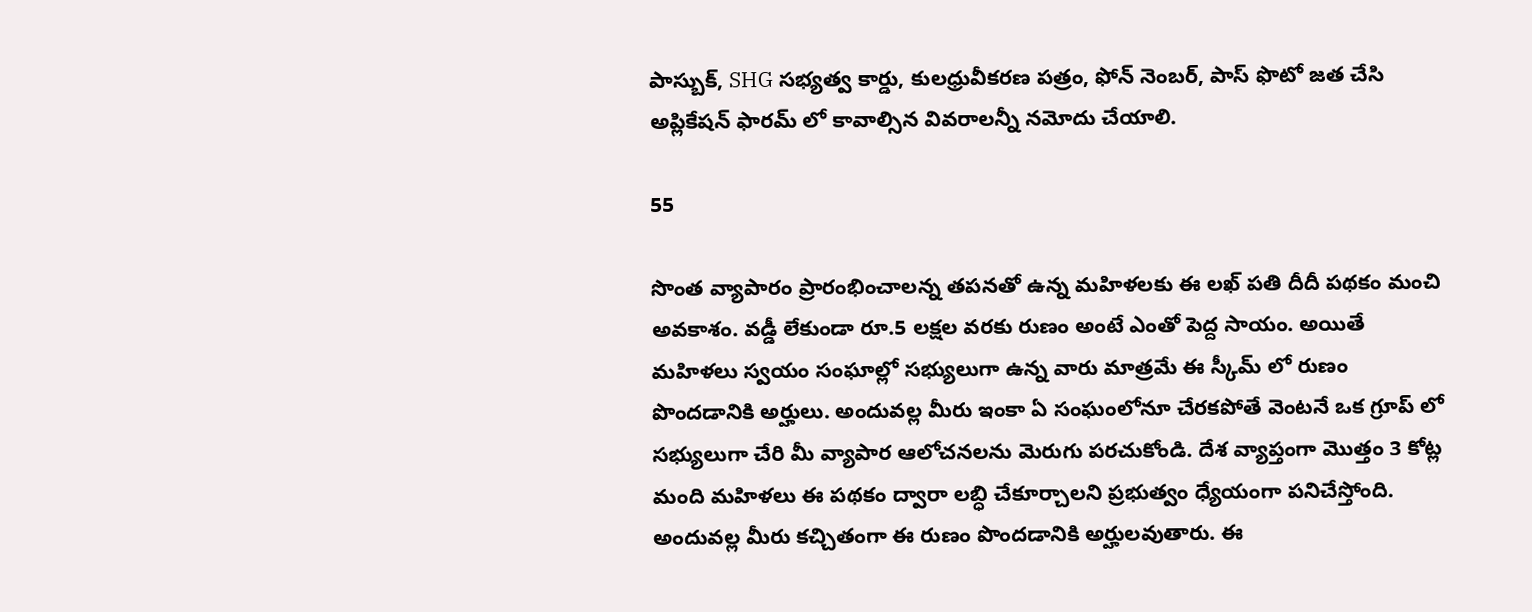పాస్బుక్, SHG సభ్యత్వ కార్డు, కులధ్రువీకరణ పత్రం, ఫోన్ నెంబర్, పాస్ ఫొటో జత చేసి అప్లికేషన్ ఫారమ్ లో కావాల్సిన వివరాలన్నీ నమోదు చేయాలి.

55

సొంత వ్యాపారం ప్రారంభించాలన్న తపనతో ఉన్న మహిళలకు ఈ లఖ్ పతి దీదీ పథకం మంచి అవకాశం. వడ్డీ లేకుండా రూ.5 లక్షల వరకు రుణం అంటే ఎంతో పెద్ద సాయం. అయితే మహిళలు స్వయం సంఘాల్లో సభ్యులుగా ఉన్న వారు మాత్రమే ఈ స్కీమ్ లో రుణం పొందడానికి అర్హులు. అందువల్ల మీరు ఇంకా ఏ సంఘంలోనూ చేరకపోతే వెంటనే ఒక గ్రూప్ లో సభ్యులుగా చేరి మీ వ్యాపార ఆలోచనలను మెరుగు పరచుకోండి. దేశ వ్యాప్తంగా మొత్తం 3 కోట్ల మంది మహిళలు ఈ పథకం ద్వారా లబ్ధి చేకూర్చాలని ప్రభుత్వం ధ్యేయంగా పనిచేస్తోంది. అందువల్ల మీరు కచ్చితంగా ఈ రుణం పొందడానికి అర్హులవుతారు. ఈ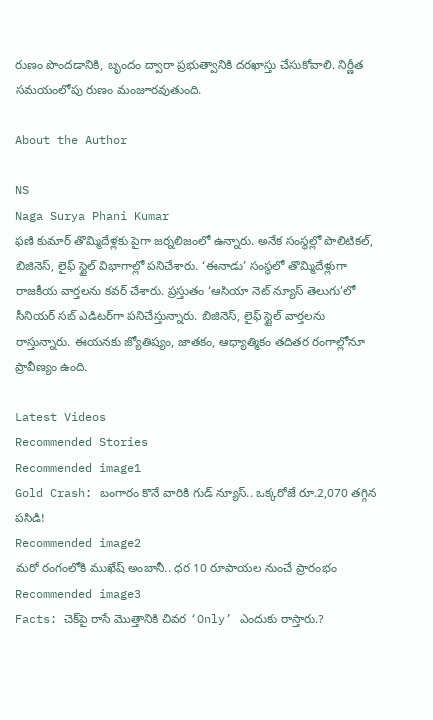రుణం పొందడానికి, బృందం ద్వారా ప్రభుత్వానికి దరఖాస్తు చేసుకోవాలి. నిర్ణీత సమయంలోపు రుణం మంజూరవుతుంది.

About the Author

NS
Naga Surya Phani Kumar
ఫణి కుమార్ తొమ్మిదేళ్లకు పైగా జర్నలిజంలో ఉన్నారు. అనేక సంస్థల్లో పొలిటికల్, బిజినెస్, లైఫ్ స్టైల్ విభాగాల్లో పనిచేశారు. ‘ఈనాడు’ సంస్థలో తొమ్మిదేళ్లుగా రాజకీయ వార్తలను కవర్ చేశారు. ప్రస్తుతం ‘ఆసియా నెట్ న్యూస్ తెలుగు’లో సీనియర్ సబ్ ఎడిటర్‌గా పనిచేస్తున్నారు. బిజినెస్, లైఫ్ స్టైల్ వార్తలను రాస్తున్నారు. ఈయనకు జ్యోతిష్యం, జాతకం, ఆధ్యాత్మికం తదితర రంగాల్లోనూ ప్రావీణ్యం ఉంది.

Latest Videos
Recommended Stories
Recommended image1
Gold Crash: బంగారం కొనే వారికి గుడ్ న్యూస్.. ఒక్కరోజే రూ.2,070 తగ్గిన పసిడి!
Recommended image2
మ‌రో రంగంలోకి ముఖేష్ అంబానీ.. ధ‌ర‌ 10 రూపాయ‌ల‌ నుంచే ప్రారంభం
Recommended image3
Facts: చెక్‌పై రాసే మొత్తానికి చివర ‘Only’ ఎందుకు రాస్తారు.?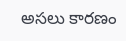అసలు కారణం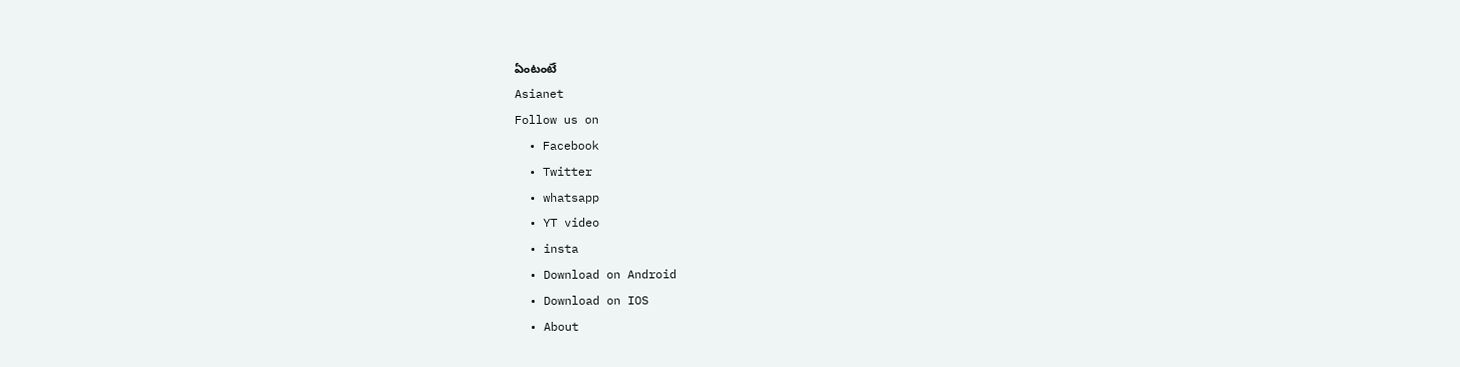ఏంటంటే
Asianet
Follow us on
  • Facebook
  • Twitter
  • whatsapp
  • YT video
  • insta
  • Download on Android
  • Download on IOS
  • About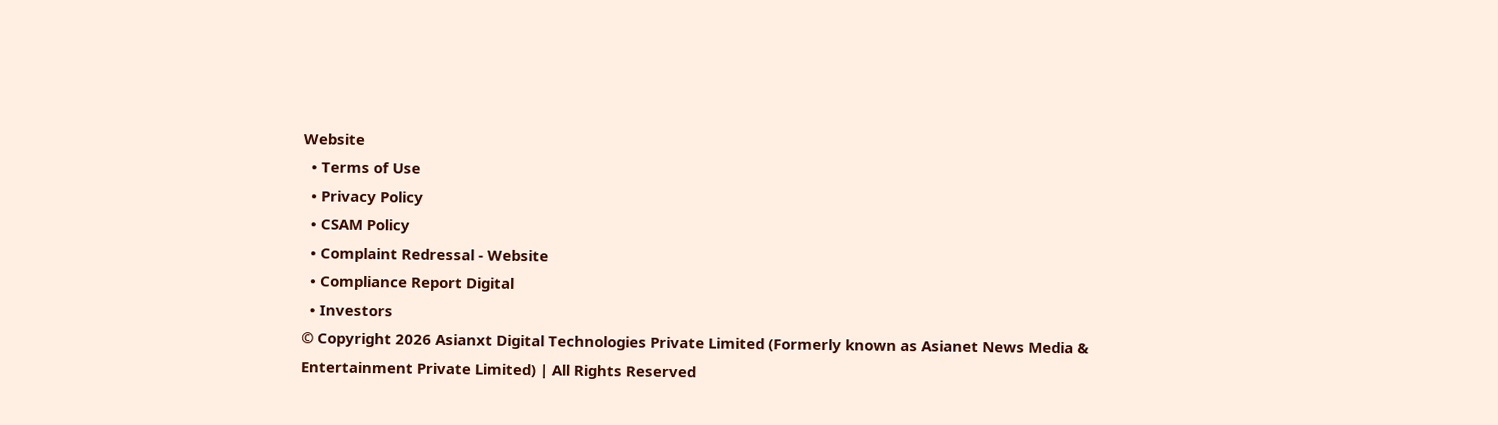Website
  • Terms of Use
  • Privacy Policy
  • CSAM Policy
  • Complaint Redressal - Website
  • Compliance Report Digital
  • Investors
© Copyright 2026 Asianxt Digital Technologies Private Limited (Formerly known as Asianet News Media & Entertainment Private Limited) | All Rights Reserved